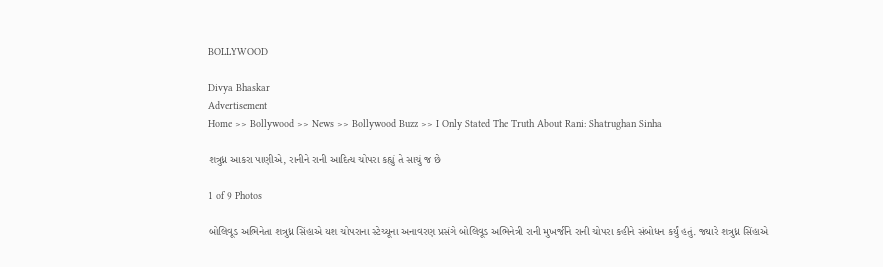BOLLYWOOD

Divya Bhaskar
Advertisement
Home >> Bollywood >> News >> Bollywood Buzz >> I Only Stated The Truth About Rani: Shatrughan Sinha

શત્રુધ્ન આકરા પાણીએ, રાનીને રાની આદિત્ય ચોપરા કહ્યું તે સાચું જ છે

1 of 9 Photos

બોલિવૂડ અભિનેતા શત્રુધ્ન સિંહાએ યશ ચોપરાના સ્ટેચ્યૂના અનાવરણ પ્રસંગે બોલિવૂડ અભિનેત્રી રાની મુખર્જીને રાની ચોપરા કહીને સંબોધન કર્યું હતું. જ્યારે શત્રુધ્ન સિંહાએ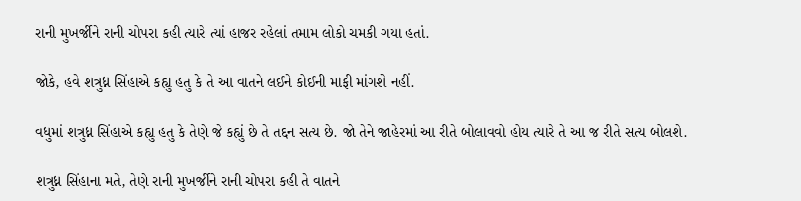રાની મુખર્જીને રાની ચોપરા કહી ત્યારે ત્યાં હાજર રહેલાં તમામ લોકો ચમકી ગયા હતાં.

જોકે, હવે શત્રુધ્ન સિંહાએ કહ્યુ હતુ કે તે આ વાતને લઈને કોઈની માફી માંગશે નહીં.

વધુમાં શત્રુધ્ન સિંહાએ કહ્યુ હતુ કે તેણે જે કહ્યું છે તે તદ્દન સત્ય છે. જો તેને જાહેરમાં આ રીતે બોલાવવો હોય ત્યારે તે આ જ રીતે સત્ય બોલશે.

શત્રુધ્ન સિંહાના મતે, તેણે રાની મુખર્જીને રાની ચોપરા કહી તે વાતને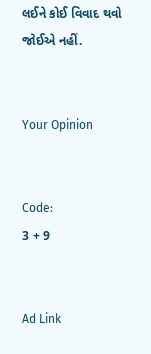લઈને કોઈ વિવાદ થવો જોઈએ નહીં.


Your Opinion


Code:
3 + 9


Ad Link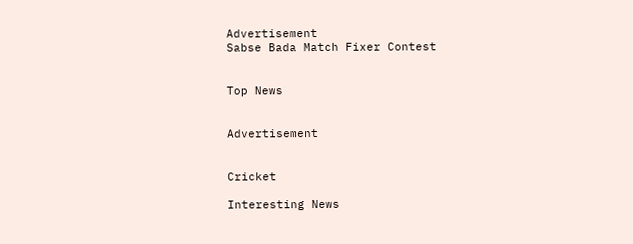Advertisement
Sabse Bada Match Fixer Contest


Top News


Advertisement


Cricket

Interesting News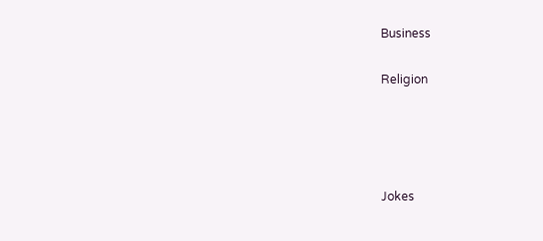Business

Religion




Jokes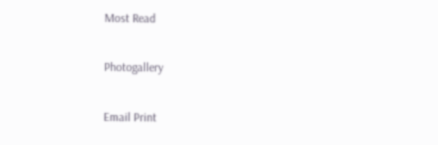Most Read

Photogallery

Email Print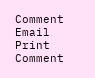Comment
Email Print Comment